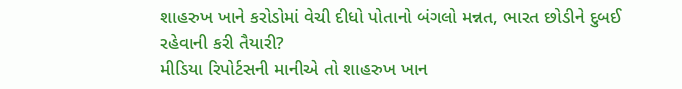શાહરુખ ખાને કરોડોમાં વેચી દીધો પોતાનો બંગલો મન્નત, ભારત છોડીને દુબઈ રહેવાની કરી તૈયારી?
મીડિયા રિપોર્ટસની માનીએ તો શાહરુખ ખાન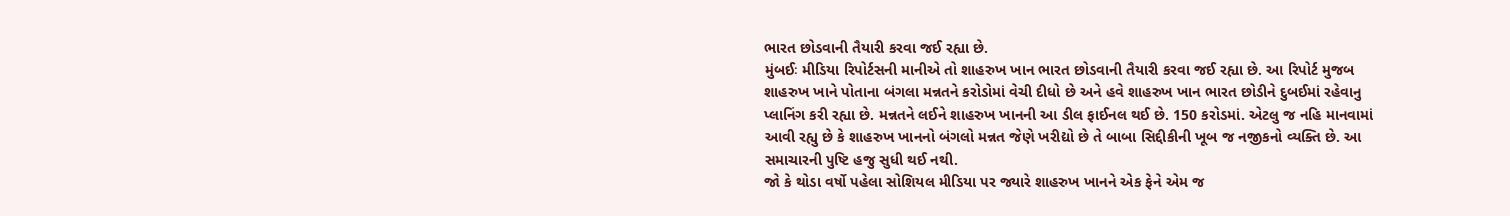ભારત છોડવાની તૈયારી કરવા જઈ રહ્યા છે.
મુંબઈઃ મીડિયા રિપોર્ટસની માનીએ તો શાહરુખ ખાન ભારત છોડવાની તૈયારી કરવા જઈ રહ્યા છે. આ રિપોર્ટ મુજબ શાહરુખ ખાને પોતાના બંગલા મન્નતને કરોડોમાં વેચી દીધો છે અને હવે શાહરુખ ખાન ભારત છોડીને દુબઈમાં રહેવાનુ પ્લાનિંગ કરી રહ્યા છે. મન્નતને લઈને શાહરુખ ખાનની આ ડીલ ફાઈનલ થઈ છે. 150 કરોડમાં. એટલુ જ નહિ માનવામાં આવી રહ્યુ છે કે શાહરુખ ખાનનો બંગલો મન્નત જેણે ખરીદ્યો છે તે બાબા સિદ્દીકીની ખૂબ જ નજીકનો વ્યક્તિ છે. આ સમાચારની પુષ્ટિ હજુ સુધી થઈ નથી.
જો કે થોડા વર્ષો પહેલા સોશિયલ મીડિયા પર જ્યારે શાહરુખ ખાનને એક ફેને એમ જ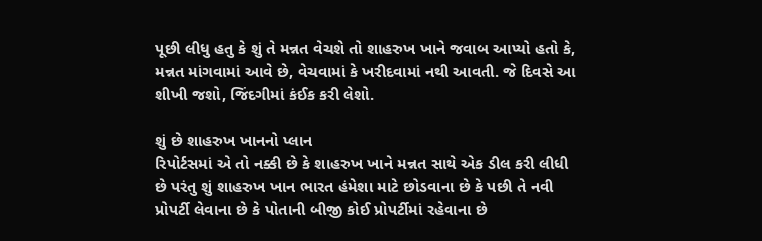પૂછી લીધુ હતુ કે શું તે મન્નત વેચશે તો શાહરુખ ખાને જવાબ આપ્યો હતો કે, મન્નત માંગવામાં આવે છે, વેચવામાં કે ખરીદવામાં નથી આવતી. જે દિવસે આ શીખી જશો, જિંદગીમાં કંઈક કરી લેશો.

શું છે શાહરુખ ખાનનો પ્લાન
રિપોર્ટસમાં એ તો નક્કી છે કે શાહરુખ ખાને મન્નત સાથે એક ડીલ કરી લીધી છે પરંતુ શું શાહરુખ ખાન ભારત હંમેશા માટે છોડવાના છે કે પછી તે નવી પ્રોપર્ટી લેવાના છે કે પોતાની બીજી કોઈ પ્રોપર્ટીમાં રહેવાના છે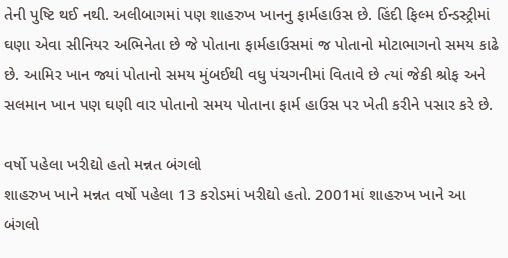તેની પુષ્ટિ થઈ નથી. અલીબાગમાં પણ શાહરુખ ખાનનુ ફાર્મહાઉસ છે. હિંદી ફિલ્મ ઈન્ડસ્ટ્રીમાં ઘણા એવા સીનિયર અભિનેતા છે જે પોતાના ફાર્મહાઉસમાં જ પોતાનો મોટાભાગનો સમય કાઢે છે. આમિર ખાન જ્યાં પોતાનો સમય મુંબઈથી વધુ પંચગનીમાં વિતાવે છે ત્યાં જેકી શ્રોફ અને સલમાન ખાન પણ ઘણી વાર પોતાનો સમય પોતાના ફાર્મ હાઉસ પર ખેતી કરીને પસાર કરે છે.

વર્ષો પહેલા ખરીદ્યો હતો મન્નત બંગલો
શાહરુખ ખાને મન્નત વર્ષો પહેલા 13 કરોડમાં ખરીદ્યો હતો. 2001માં શાહરુખ ખાને આ બંગલો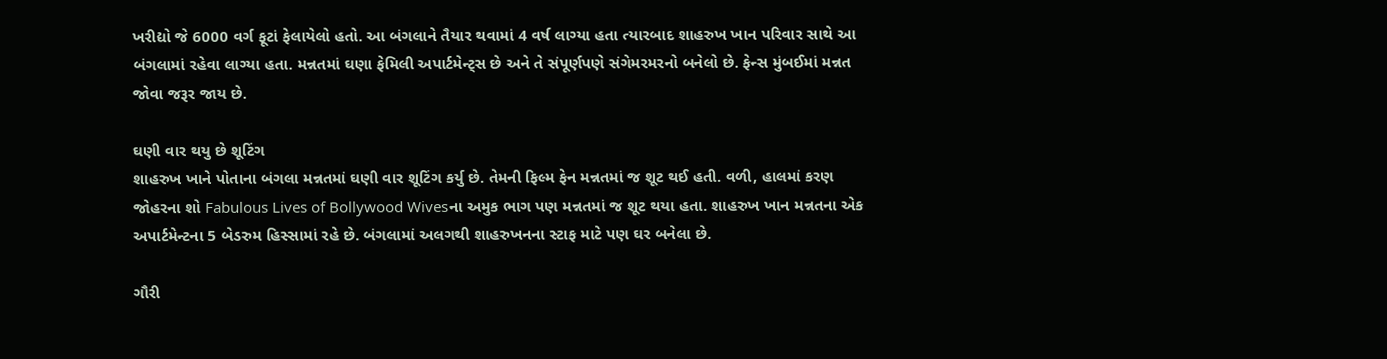ખરીદ્યો જે 6000 વર્ગ ફૂટાં ફેલાયેલો હતો. આ બંગલાને તૈયાર થવામાં 4 વર્ષ લાગ્યા હતા ત્યારબાદ શાહરુખ ખાન પરિવાર સાથે આ બંગલામાં રહેવા લાગ્યા હતા. મન્નતમાં ઘણા ફેમિલી અપાર્ટમેન્ટ્સ છે અને તે સંપૂર્ણપણે સંગેમરમરનો બનેલો છે. ફેન્સ મુંબઈમાં મન્નત જોવા જરૂર જાય છે.

ઘણી વાર થયુ છે શૂટિંગ
શાહરુખ ખાને પોતાના બંગલા મન્નતમાં ઘણી વાર શૂટિંગ કર્યુ છે. તેમની ફિલ્મ ફેન મન્નતમાં જ શૂટ થઈ હતી. વળી, હાલમાં કરણ જોહરના શો Fabulous Lives of Bollywood Wivesના અમુક ભાગ પણ મન્નતમાં જ શૂટ થયા હતા. શાહરુખ ખાન મન્નતના એક અપાર્ટમેન્ટના 5 બેડરુમ હિસ્સામાં રહે છે. બંગલામાં અલગથી શાહરુખનના સ્ટાફ માટે પણ ઘર બનેલા છે.

ગૌરી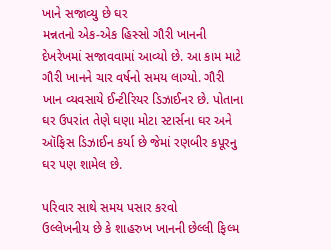ખાને સજાવ્યુ છે ઘર
મન્નતનો એક-એક હિસ્સો ગૌરી ખાનની દેખરેખમાં સજાવવામાં આવ્યો છે. આ કામ માટે ગૌરી ખાનને ચાર વર્ષનો સમય લાગ્યો. ગૌરી ખાન વ્યવસાયે ઈન્ટીરિયર ડિઝાઈનર છે. પોતાના ઘર ઉપરાંત તેણે ઘણા મોટા સ્ટાર્સના ઘર અને ઑફિસ ડિઝાઈન કર્યા છે જેમાં રણબીર કપૂરનુ ઘર પણ શામેલ છે.

પરિવાર સાથે સમય પસાર કરવો
ઉલ્લેખનીય છે કે શાહરુખ ખાનની છેલ્લી ફિલ્મ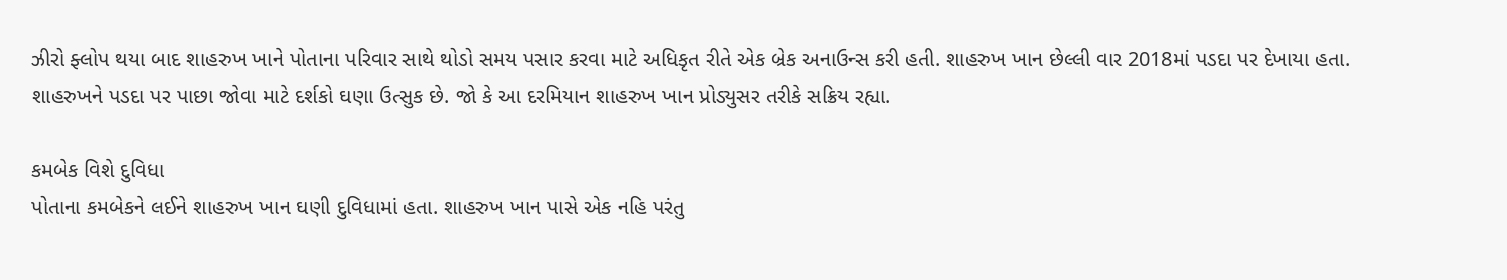ઝીરો ફ્લોપ થયા બાદ શાહરુખ ખાને પોતાના પરિવાર સાથે થોડો સમય પસાર કરવા માટે અધિકૃત રીતે એક બ્રેક અનાઉન્સ કરી હતી. શાહરુખ ખાન છેલ્લી વાર 2018માં પડદા પર દેખાયા હતા. શાહરુખને પડદા પર પાછા જોવા માટે દર્શકો ઘણા ઉત્સુક છે. જો કે આ દરમિયાન શાહરુખ ખાન પ્રોડ્યુસર તરીકે સક્રિય રહ્યા.

કમબેક વિશે દુવિધા
પોતાના કમબેકને લઈને શાહરુખ ખાન ઘણી દુવિધામાં હતા. શાહરુખ ખાન પાસે એક નહિ પરંતુ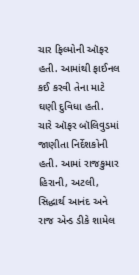ચાર ફિલ્મોની ઑફર હતી. આમાંથી ફાઈનલ કઈ કરવી તેના માટે ઘણી દુવિધા હતી. ચારે ઑફર બૉલિવુડમાં જાણીતા નિર્દેશકોની હતી. આમાં રાજકુમાર હિરાની, અટલી, સિદ્ધાર્થ આનંદ અને રાજ એન્ડ ડીકે શામેલ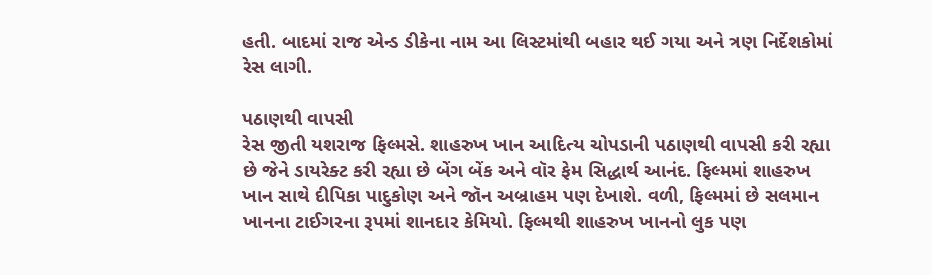હતી. બાદમાં રાજ એન્ડ ડીકેના નામ આ લિસ્ટમાંથી બહાર થઈ ગયા અને ત્રણ નિર્દેશકોમાં રેસ લાગી.

પઠાણથી વાપસી
રેસ જીતી યશરાજ ફિલ્મસે. શાહરુખ ખાન આદિત્ય ચોપડાની પઠાણથી વાપસી કરી રહ્યા છે જેને ડાયરેક્ટ કરી રહ્યા છે બેંગ બેંક અને વૉર ફેમ સિદ્ધાર્થ આનંદ. ફિલ્મમાં શાહરુખ ખાન સાથે દીપિકા પાદુકોણ અને જૉન અબ્રાહમ પણ દેખાશે. વળી, ફિલ્મમાં છે સલમાન ખાનના ટાઈગરના રૂપમાં શાનદાર કેમિયો. ફિલ્મથી શાહરુખ ખાનનો લુક પણ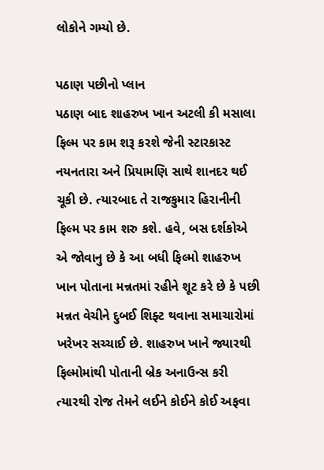લોકોને ગમ્યો છે.

પઠાણ પછીનો પ્લાન
પઠાણ બાદ શાહરુખ ખાન અટલી કી મસાલા ફિલ્મ પર કામ શરૂ કરશે જેની સ્ટારકાસ્ટ નયનતારા અને પ્રિયામણિ સાથે શાનદર થઈ ચૂકી છે. ત્યારબાદ તે રાજકુમાર હિરાનીની ફિલ્મ પર કામ શરુ કશે. હવે, બસ દર્શકોએ એ જોવાનુ છે કે આ બધી ફિલ્મો શાહરુખ ખાન પોતાના મન્નતમાં રહીને શૂટ કરે છે કે પછી મન્નત વેચીને દુબઈ શિફ્ટ થવાના સમાચારોમાં ખરેખર સચ્ચાઈ છે. શાહરુખ ખાને જ્યારથી ફિલ્મોમાંથી પોતાની બ્રેક અનાઉન્સ કરી ત્યારથી રોજ તેમને લઈને કોઈને કોઈ અફવા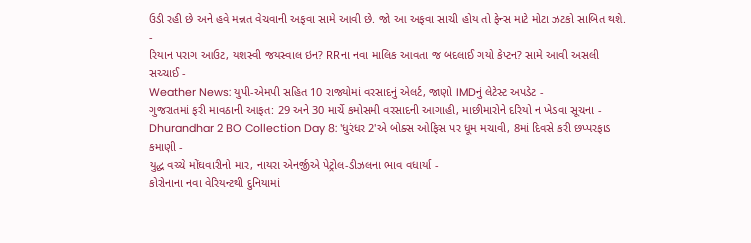ઉડી રહી છે અને હવે મન્નત વેચવાની અફવા સામે આવી છે. જો આ અફવા સાચી હોય તો ફેન્સ માટે મોટા ઝટકો સાબિત થશે.
-
રિયાન પરાગ આઉટ, યશસ્વી જયસ્વાલ ઇન? RRના નવા માલિક આવતા જ બદલાઈ ગયો કેપ્ટન? સામે આવી અસલી સચ્ચાઈ -
Weather News: યુપી-એમપી સહિત 10 રાજ્યોમાં વરસાદનું એલર્ટ, જાણો IMDનું લેટેસ્ટ અપડેટ -
ગુજરાતમાં ફરી માવઠાની આફત: 29 અને 30 માર્ચે કમોસમી વરસાદની આગાહી, માછીમારોને દરિયો ન ખેડવા સૂચના -
Dhurandhar 2 BO Collection Day 8: 'ધુરંધર 2'એ બોક્સ ઓફિસ પર ધૂમ મચાવી, 8માં દિવસે કરી છપ્પરફાડ કમાણી -
યુદ્ધ વચ્ચે મોંઘવારીનો માર, નાયરા એનર્જીએ પેટ્રોલ-ડીઝલના ભાવ વધાર્યા -
કોરોનાના નવા વેરિયન્ટથી દુનિયામાં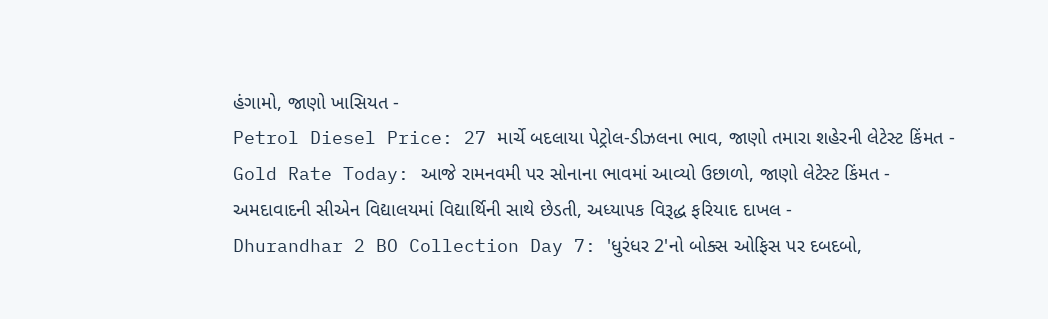હંગામો, જાણો ખાસિયત -
Petrol Diesel Price: 27 માર્ચે બદલાયા પેટ્રોલ-ડીઝલના ભાવ, જાણો તમારા શહેરની લેટેસ્ટ કિંમત -
Gold Rate Today: આજે રામનવમી પર સોનાના ભાવમાં આવ્યો ઉછાળો, જાણો લેટેસ્ટ કિંમત -
અમદાવાદની સીએન વિદ્યાલયમાં વિદ્યાર્થિની સાથે છેડતી, અધ્યાપક વિરૂદ્ધ ફરિયાદ દાખલ -
Dhurandhar 2 BO Collection Day 7: 'ધુરંધર 2'નો બોક્સ ઓફિસ પર દબદબો,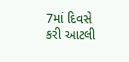7માં દિવસે કરી આટલી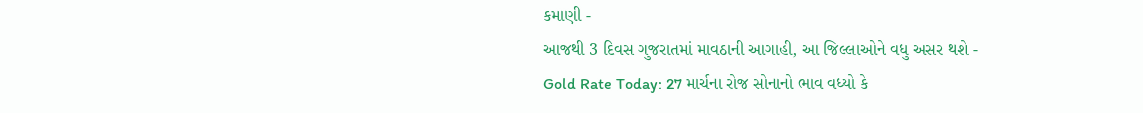કમાણી -
આજથી 3 દિવસ ગુજરાતમાં માવઠાની આગાહી, આ જિલ્લાઓને વધુ અસર થશે -
Gold Rate Today: 27 માર્ચના રોજ સોનાનો ભાવ વધ્યો કે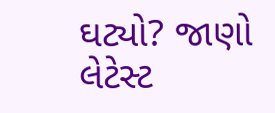ઘટ્યો? જાણો લેટેસ્ટ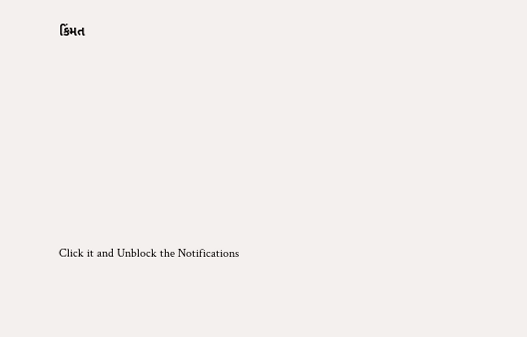કિંમત









Click it and Unblock the Notifications